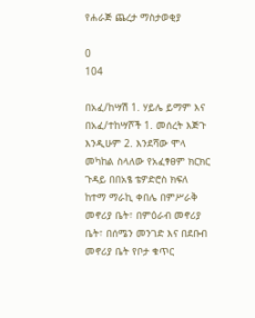የሐራጅ ጨረታ ማስታወቂያ

0
104

በአፈ/ከሣሽ 1. ሃይሌ ይማም እና በአፈ/ተከሣሾች 1. መሰረት እጅጉ እንዲሁም 2. እንደሻው ሞላ መካከል ስላለው የአፈፃፀም ክርክር ጉዳይ በበአፄ ቴዎድሮስ ክፍለ ከተማ ማራኪ ቀበሌ በምሥራቅ መኖሪያ ቤት፣ በምዕራብ መኖሪያ ቤት፣ በሰሜን መንገድ እና በደቡብ መኖሪያ ቤት የቦታ ቁጥር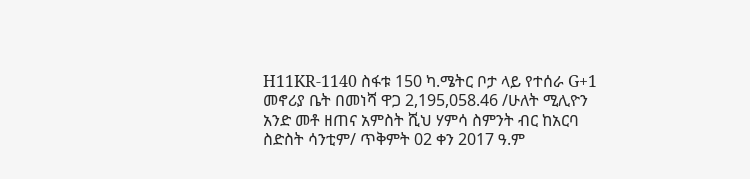H11KR-1140 ስፋቱ 150 ካ.ሜትር ቦታ ላይ የተሰራ G+1 መኖሪያ ቤት በመነሻ ዋጋ 2,195,058.46 /ሁለት ሚሊዮን አንድ መቶ ዘጠና አምስት ሺህ ሃምሳ ስምንት ብር ከአርባ ስድስት ሳንቲም/ ጥቅምት 02 ቀን 2017 ዓ.ም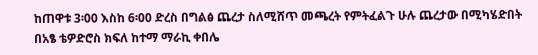ከጠዋቱ 3፡00 እስከ 6፡00 ድረስ በግልፅ ጨረታ ስለሚሸጥ መጫረት የምትፈልጉ ሁሉ ጨረታው በሚካሄድበት በአፄ ቴዎድሮስ ክፍለ ከተማ ማራኪ ቀበሌ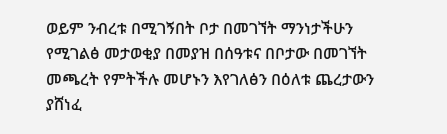ወይም ንብረቱ በሚገኝበት ቦታ በመገኘት ማንነታችሁን የሚገልፅ መታወቂያ በመያዝ በሰዓቱና በቦታው በመገኘት መጫረት የምትችሉ መሆኑን እየገለፅን በዕለቱ ጨረታውን ያሸነፈ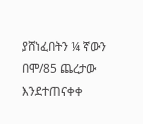ያሸነፈበትን ¼ ኛውን በሞ/85 ጨረታው እንደተጠናቀቀ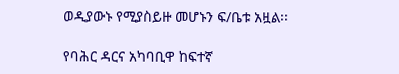ወዲያውኑ የሚያስይዙ መሆኑን ፍ/ቤቱ አዟል፡፡

የባሕር ዳርና አካባቢዋ ከፍተኛ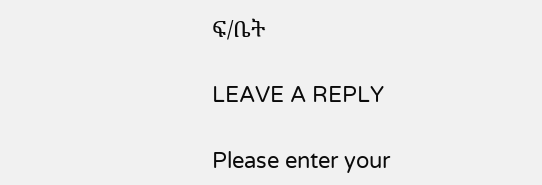ፍ/ቤት

LEAVE A REPLY

Please enter your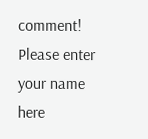comment!
Please enter your name here